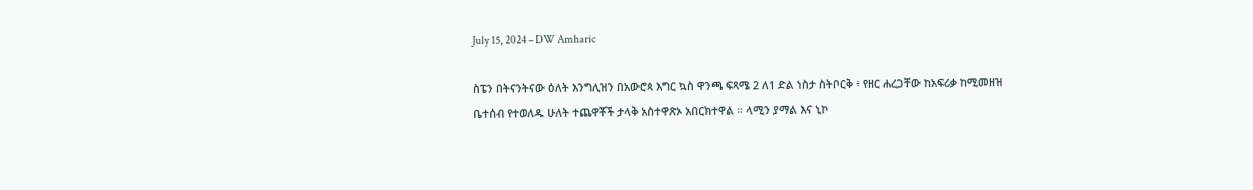July 15, 2024 – DW Amharic

ስፔን በትናንትናው ዕለት እንግሊዝን በአውሮጳ እግር ኳስ ዋንጫ ፍጻሜ 2 ለ1 ድል ነስታ ስትቦርቅ ፥ የዘር ሐረጋቸው ከአፍሪቃ ከሚመዘዝ ቤተሰብ የተወለዱ ሁለት ተጨዋቾች ታላቅ አስተዋጽኦ አበርክተዋል ። ላሚን ያማል እና ኒኮ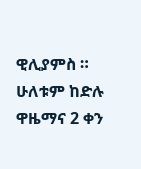ዊሊያምስ ። ሁለቱም ከድሉ ዋዜማና 2 ቀን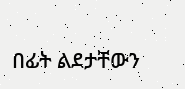በፊት ልደታቸውን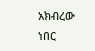አክብረው ነበር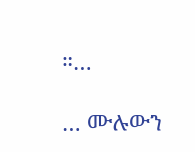።…

… ሙሉውን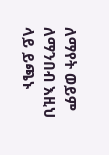ለማየት ወይም ለማንበብ እዚህ ላይ ይጫኑ